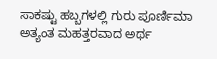ಸಾಕಷ್ಟು ಹಬ್ಬಗಳಲ್ಲಿ ಗುರು ಪೂರ್ಣಿಮಾ ಅತ್ಯಂತ ಮಹತ್ತರವಾದ ಅರ್ಥ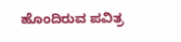ಹೊಂದಿರುವ ಪವಿತ್ರ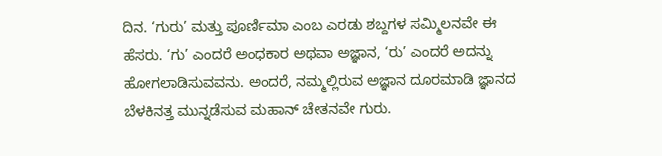ದಿನ. ‘ಗುರು’ ಮತ್ತು ಪೂರ್ಣಿಮಾ ಎಂಬ ಎರಡು ಶಬ್ದಗಳ ಸಮ್ಮಿಲನವೇ ಈ ಹೆಸರು. ‘ಗು’ ಎಂದರೆ ಅಂಧಕಾರ ಅಥವಾ ಅಜ್ಞಾನ, ‘ರು’ ಎಂದರೆ ಅದನ್ನು ಹೋಗಲಾಡಿಸುವವನು. ಅಂದರೆ, ನಮ್ಮಲ್ಲಿರುವ ಅಜ್ಞಾನ ದೂರಮಾಡಿ ಜ್ಞಾನದ ಬೆಳಕಿನತ್ತ ಮುನ್ನಡೆಸುವ ಮಹಾನ್ ಚೇತನವೇ ಗುರು.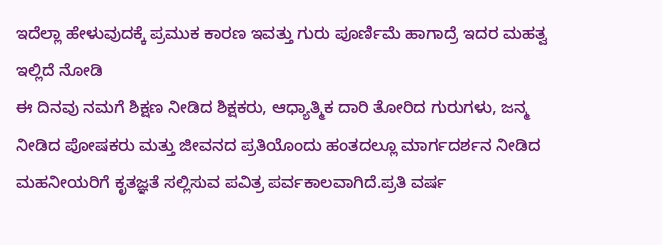ಇದೆಲ್ಲಾ ಹೇಳುವುದಕ್ಕೆ ಪ್ರಮುಕ ಕಾರಣ ಇವತ್ತು ಗುರು ಪೂರ್ಣಿಮೆ ಹಾಗಾದ್ರೆ ಇದರ ಮಹತ್ವ ಇಲ್ಲಿದೆ ನೋಡಿ
ಈ ದಿನವು ನಮಗೆ ಶಿಕ್ಷಣ ನೀಡಿದ ಶಿಕ್ಷಕರು, ಆಧ್ಯಾತ್ಮಿಕ ದಾರಿ ತೋರಿದ ಗುರುಗಳು, ಜನ್ಮ ನೀಡಿದ ಪೋಷಕರು ಮತ್ತು ಜೀವನದ ಪ್ರತಿಯೊಂದು ಹಂತದಲ್ಲೂ ಮಾರ್ಗದರ್ಶನ ನೀಡಿದ ಮಹನೀಯರಿಗೆ ಕೃತಜ್ಞತೆ ಸಲ್ಲಿಸುವ ಪವಿತ್ರ ಪರ್ವಕಾಲವಾಗಿದೆ.ಪ್ರತಿ ವರ್ಷ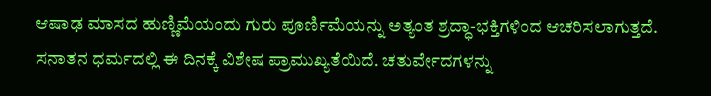ಆಷಾಢ ಮಾಸದ ಹುಣ್ಣಿಮೆಯಂದು ಗುರು ಪೂರ್ಣಿಮೆಯನ್ನು ಅತ್ಯಂತ ಶ್ರದ್ಧಾ-ಭಕ್ತಿಗಳಿಂದ ಆಚರಿಸಲಾಗುತ್ತದೆ.
ಸನಾತನ ಧರ್ಮದಲ್ಲಿ ಈ ದಿನಕ್ಕೆ ವಿಶೇಷ ಪ್ರಾಮುಖ್ಯತೆಯಿದೆ. ಚತುರ್ವೇದಗಳನ್ನು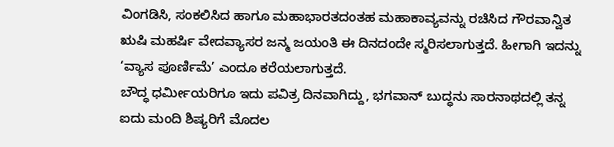ವಿಂಗಡಿಸಿ, ಸಂಕಲಿಸಿದ ಹಾಗೂ ಮಹಾಭಾರತದಂತಹ ಮಹಾಕಾವ್ಯವನ್ನು ರಚಿಸಿದ ಗೌರವಾನ್ವಿತ ಋಷಿ ಮಹರ್ಷಿ ವೇದವ್ಯಾಸರ ಜನ್ಮ ಜಯಂತಿ ಈ ದಿನದಂದೇ ಸ್ಮರಿಸಲಾಗುತ್ತದೆ. ಹೀಗಾಗಿ ಇದನ್ನು ‘ವ್ಯಾಸ ಪೂರ್ಣಿಮೆ’ ಎಂದೂ ಕರೆಯಲಾಗುತ್ತದೆ.
ಬೌದ್ಧ ಧರ್ಮೀಯರಿಗೂ ಇದು ಪವಿತ್ರ ದಿನವಾಗಿದ್ದು, ಭಗವಾನ್ ಬುದ್ಧನು ಸಾರನಾಥದಲ್ಲಿ ತನ್ನ ಐದು ಮಂದಿ ಶಿಷ್ಯರಿಗೆ ಮೊದಲ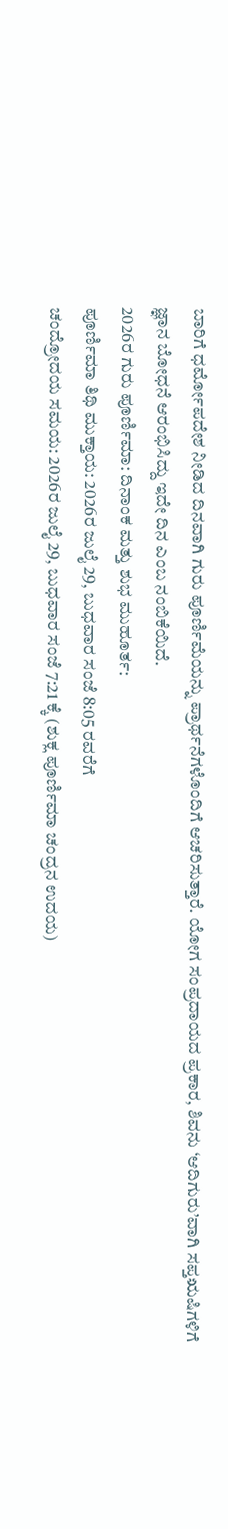ಬಾರಿಗೆ ಧರ್ಮೋಪದೇಶ ನೀಡಿದ ದಿನವಾಗಿ ಗುರು ಪೂರ್ಣಿಮೆಯನ್ನು ಪ್ರಾರ್ಥನೆಗಳೊಂದಿಗೆ ಆಚರಿಸುತ್ತಾರೆ. ಯೋಗ ಸಂಪ್ರದಾಯದ ಪ್ರಕಾರ, ಶಿವನು ‘ಆದಿಗುರು’ವಾಗಿ ಸಪ್ತಋಷಿಗಳಿಗೆ ಜ್ಞಾನ ಬೋಧನೆ ಆರಂಭಿಸಿದ್ದು ಇದೇ ದಿನ ಎಂಬ ನಂಬಿಕೆಯಿದೆ.
2026ರ ಗುರು ಪೂರ್ಣಿಮಾ: ದಿನಾಂಕ ಮತ್ತು ಶುಭ ಮುಹೂರ್ತ:
ಪೂರ್ಣಿಮಾ ತಿಥಿ ಮುಕ್ತಾಯ: 2026ರ ಜುಲೈ 29, ಬುಧವಾರ ಸಂಜೆ 8:05 ರವರೆಗೆ
ಚಂದ್ರೋದಯ ಸಮಯ: 2026ರ ಜುಲೈ 29, ಬುಧವಾರ ಸಂಜೆ 7:21 ಕ್ಕೆ (ಶುಕ್ಲ ಪೂರ್ಣಿಮಾ ಚಂದ್ರನ ಉದಯ)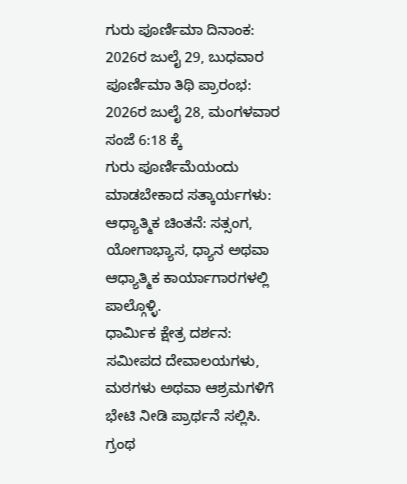ಗುರು ಪೂರ್ಣಿಮಾ ದಿನಾಂಕ: 2026ರ ಜುಲೈ 29, ಬುಧವಾರ
ಪೂರ್ಣಿಮಾ ತಿಥಿ ಪ್ರಾರಂಭ: 2026ರ ಜುಲೈ 28, ಮಂಗಳವಾರ ಸಂಜೆ 6:18 ಕ್ಕೆ
ಗುರು ಪೂರ್ಣಿಮೆಯಂದು ಮಾಡಬೇಕಾದ ಸತ್ಕಾರ್ಯಗಳು:
ಆಧ್ಯಾತ್ಮಿಕ ಚಿಂತನೆ: ಸತ್ಸಂಗ, ಯೋಗಾಭ್ಯಾಸ, ಧ್ಯಾನ ಅಥವಾ ಆಧ್ಯಾತ್ಮಿಕ ಕಾರ್ಯಾಗಾರಗಳಲ್ಲಿ ಪಾಲ್ಗೊಳ್ಳಿ.
ಧಾರ್ಮಿಕ ಕ್ಷೇತ್ರ ದರ್ಶನ: ಸಮೀಪದ ದೇವಾಲಯಗಳು, ಮಠಗಳು ಅಥವಾ ಆಶ್ರಮಗಳಿಗೆ ಭೇಟಿ ನೀಡಿ ಪ್ರಾರ್ಥನೆ ಸಲ್ಲಿಸಿ.
ಗ್ರಂಥ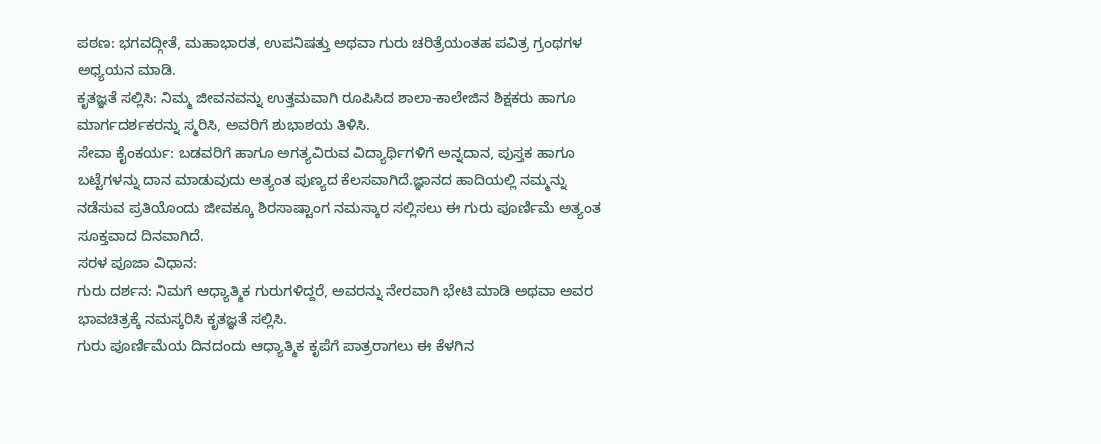ಪಠಣ: ಭಗವದ್ಗೀತೆ, ಮಹಾಭಾರತ, ಉಪನಿಷತ್ತು ಅಥವಾ ಗುರು ಚರಿತ್ರೆಯಂತಹ ಪವಿತ್ರ ಗ್ರಂಥಗಳ ಅಧ್ಯಯನ ಮಾಡಿ.
ಕೃತಜ್ಞತೆ ಸಲ್ಲಿಸಿ: ನಿಮ್ಮ ಜೀವನವನ್ನು ಉತ್ತಮವಾಗಿ ರೂಪಿಸಿದ ಶಾಲಾ-ಕಾಲೇಜಿನ ಶಿಕ್ಷಕರು ಹಾಗೂ ಮಾರ್ಗದರ್ಶಕರನ್ನು ಸ್ಮರಿಸಿ, ಅವರಿಗೆ ಶುಭಾಶಯ ತಿಳಿಸಿ.
ಸೇವಾ ಕೈಂಕರ್ಯ: ಬಡವರಿಗೆ ಹಾಗೂ ಅಗತ್ಯವಿರುವ ವಿದ್ಯಾರ್ಥಿಗಳಿಗೆ ಅನ್ನದಾನ, ಪುಸ್ತಕ ಹಾಗೂ ಬಟ್ಟೆಗಳನ್ನು ದಾನ ಮಾಡುವುದು ಅತ್ಯಂತ ಪುಣ್ಯದ ಕೆಲಸವಾಗಿದೆ.ಜ್ಞಾನದ ಹಾದಿಯಲ್ಲಿ ನಮ್ಮನ್ನು ನಡೆಸುವ ಪ್ರತಿಯೊಂದು ಜೀವಕ್ಕೂ ಶಿರಸಾಷ್ಟಾಂಗ ನಮಸ್ಕಾರ ಸಲ್ಲಿಸಲು ಈ ಗುರು ಪೂರ್ಣಿಮೆ ಅತ್ಯಂತ ಸೂಕ್ತವಾದ ದಿನವಾಗಿದೆ.
ಸರಳ ಪೂಜಾ ವಿಧಾನ:
ಗುರು ದರ್ಶನ: ನಿಮಗೆ ಆಧ್ಯಾತ್ಮಿಕ ಗುರುಗಳಿದ್ದರೆ, ಅವರನ್ನು ನೇರವಾಗಿ ಭೇಟಿ ಮಾಡಿ ಅಥವಾ ಅವರ ಭಾವಚಿತ್ರಕ್ಕೆ ನಮಸ್ಕರಿಸಿ ಕೃತಜ್ಞತೆ ಸಲ್ಲಿಸಿ.
ಗುರು ಪೂರ್ಣಿಮೆಯ ದಿನದಂದು ಆಧ್ಯಾತ್ಮಿಕ ಕೃಪೆಗೆ ಪಾತ್ರರಾಗಲು ಈ ಕೆಳಗಿನ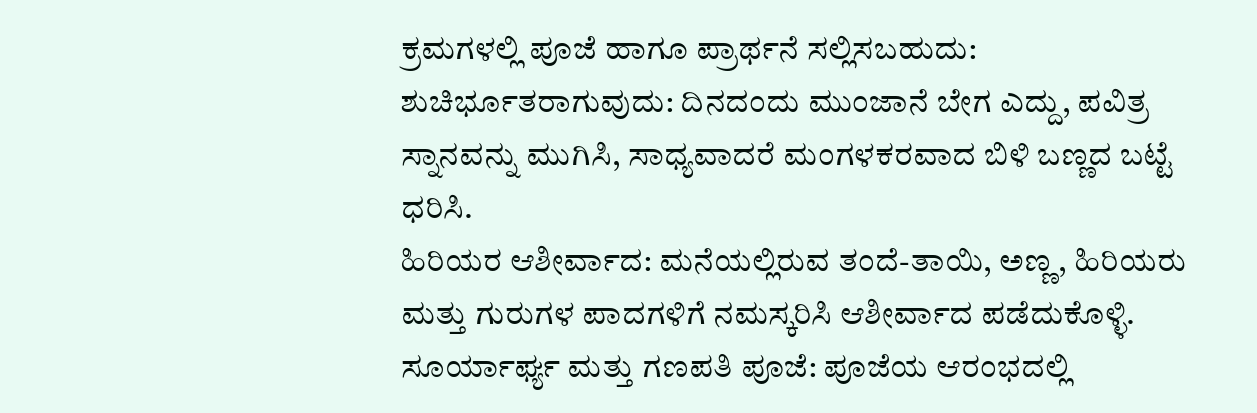ಕ್ರಮಗಳಲ್ಲಿ ಪೂಜೆ ಹಾಗೂ ಪ್ರಾರ್ಥನೆ ಸಲ್ಲಿಸಬಹುದು:
ಶುಚಿರ್ಭೂತರಾಗುವುದು: ದಿನದಂದು ಮುಂಜಾನೆ ಬೇಗ ಎದ್ದು, ಪವಿತ್ರ ಸ್ನಾನವನ್ನು ಮುಗಿಸಿ, ಸಾಧ್ಯವಾದರೆ ಮಂಗಳಕರವಾದ ಬಿಳಿ ಬಣ್ಣದ ಬಟ್ಟೆ ಧರಿಸಿ.
ಹಿರಿಯರ ಆಶೀರ್ವಾದ: ಮನೆಯಲ್ಲಿರುವ ತಂದೆ-ತಾಯಿ, ಅಣ್ಣ, ಹಿರಿಯರು ಮತ್ತು ಗುರುಗಳ ಪಾದಗಳಿಗೆ ನಮಸ್ಕರಿಸಿ ಆಶೀರ್ವಾದ ಪಡೆದುಕೊಳ್ಳಿ.
ಸೂರ್ಯಾರ್ಘ್ಯ ಮತ್ತು ಗಣಪತಿ ಪೂಜೆ: ಪೂಜೆಯ ಆರಂಭದಲ್ಲಿ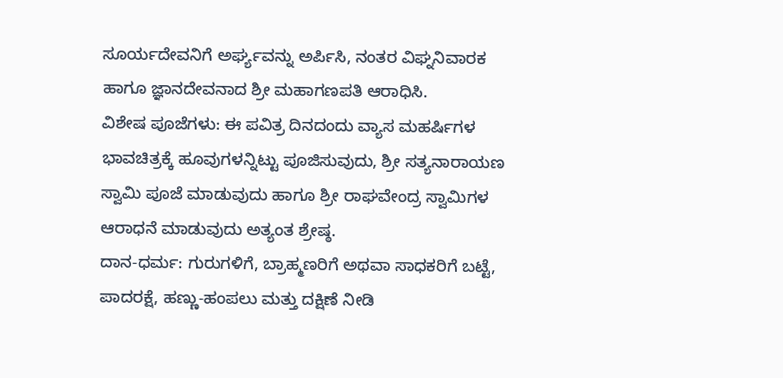ಸೂರ್ಯದೇವನಿಗೆ ಅರ್ಘ್ಯವನ್ನು ಅರ್ಪಿಸಿ, ನಂತರ ವಿಘ್ನನಿವಾರಕ ಹಾಗೂ ಜ್ಞಾನದೇವನಾದ ಶ್ರೀ ಮಹಾಗಣಪತಿ ಆರಾಧಿಸಿ.
ವಿಶೇಷ ಪೂಜೆಗಳು: ಈ ಪವಿತ್ರ ದಿನದಂದು ವ್ಯಾಸ ಮಹರ್ಷಿಗಳ ಭಾವಚಿತ್ರಕ್ಕೆ ಹೂವುಗಳನ್ನಿಟ್ಟು ಪೂಜಿಸುವುದು, ಶ್ರೀ ಸತ್ಯನಾರಾಯಣ ಸ್ವಾಮಿ ಪೂಜೆ ಮಾಡುವುದು ಹಾಗೂ ಶ್ರೀ ರಾಘವೇಂದ್ರ ಸ್ವಾಮಿಗಳ ಆರಾಧನೆ ಮಾಡುವುದು ಅತ್ಯಂತ ಶ್ರೇಷ್ಠ.
ದಾನ-ಧರ್ಮ: ಗುರುಗಳಿಗೆ, ಬ್ರಾಹ್ಮಣರಿಗೆ ಅಥವಾ ಸಾಧಕರಿಗೆ ಬಟ್ಟೆ, ಪಾದರಕ್ಷೆ, ಹಣ್ಣು-ಹಂಪಲು ಮತ್ತು ದಕ್ಷಿಣೆ ನೀಡಿ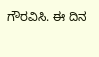ಗೌರವಿಸಿ. ಈ ದಿನ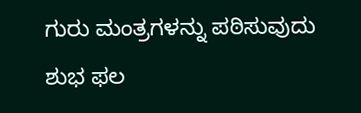ಗುರು ಮಂತ್ರಗಳನ್ನು ಪಠಿಸುವುದು ಶುಭ ಫಲ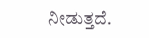ನೀಡುತ್ತದೆ.